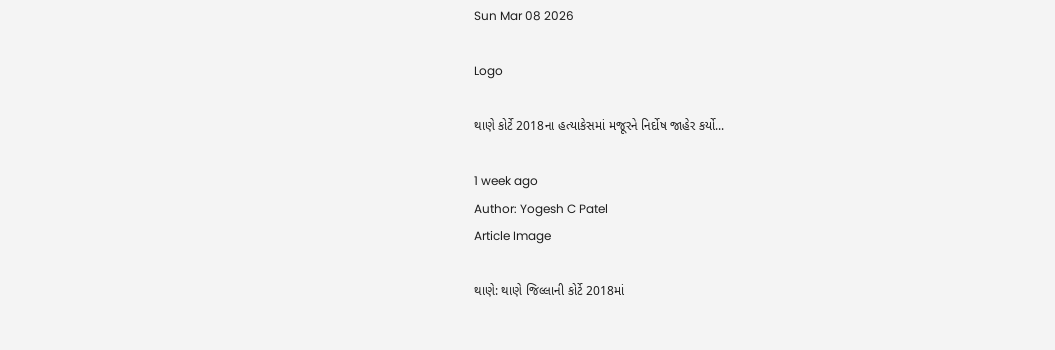Sun Mar 08 2026

Logo

થાણે કોર્ટે 2018ના હત્યાકેસમાં મજૂરને નિર્દોષ જાહેર કર્યો...

1 week ago
Author: Yogesh C Patel
Article Image

થાણે: થાણે જિલ્લાની કોર્ટે 2018માં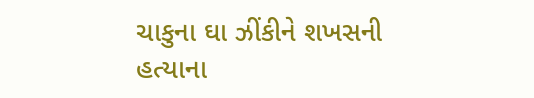ચાકુના ઘા ઝીંકીને શખસની હત્યાના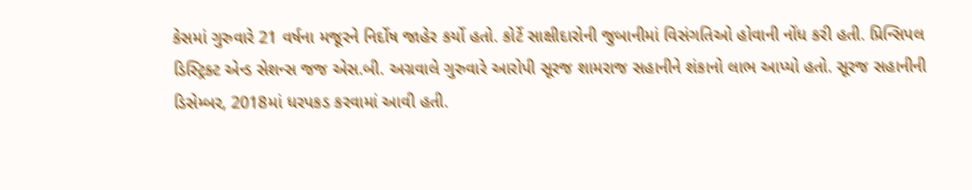કેસમાં ગુરુવારે 21 વર્ષના મજૂરને નિર્દોષ જાહેર કર્યો હતો. કોર્ટે સાક્ષીદારોની જુબાનીમાં વિસંગતિઓ હોવાની નોંધ કરી હતી. પ્રિન્સિપલ ડિસ્ટ્રિક્ટ એન્ડ સેશન્સ જજ એસ.બી. અગ્રવાલે ગુરુવારે આરોપી સૂરજ શામરાજ સહાનીને શંકાનો લાભ આપ્યો હતો. સૂરજ સહાનીની ડિસેમ્બર, 2018માં ધરપકડ કરવામાં આવી હતી.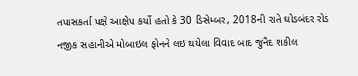તપાસકર્તા પક્ષે આક્ષેપ કર્યો હતો કે 30 ડિસેમ્બર, 2018ની રાતે ઘોડબંદર રોડ નજીક સહાનીએ મોબાઇલ ફોનને લઇ થયેલા વિવાદ બાદ જુનૈદ શકીલ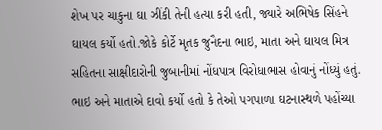શેખ પર ચાકુના ઘા ઝીંકી તેની હત્યા કરી હતી, જ્યારે અભિષેક સિંહને ઘાયલ કર્યો હતો.જોકે કોર્ટે મૃતક જુનૈદના ભાઇ, માતા અને ઘાયલ મિત્ર સહિતના સાક્ષીદારોની જુબાનીમાં નોંધપાત્ર વિરોધાભાસ હોવાનું નોંધ્યું હતું. ભાઇ અને માતાએ દાવો કર્યો હતો કે તેઓ પગપાળા ઘટનાસ્થળે પહોંચ્યા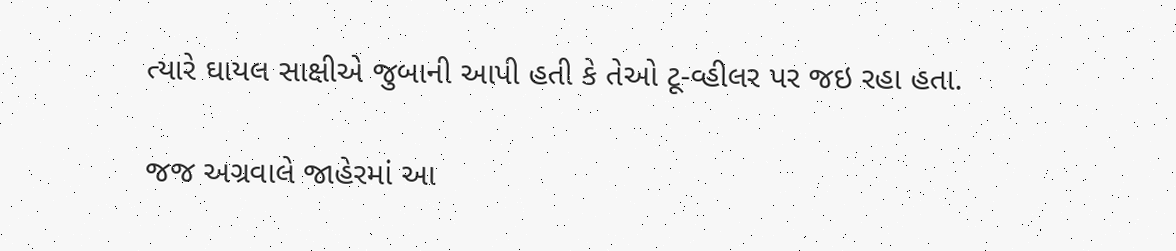ત્યારે ઘાયલ સાક્ષીએ જુબાની આપી હતી કે તેઓ ટૂ-વ્હીલર પર જઇ રહા હતા.

જજ અગ્રવાલે જાહેરમાં આ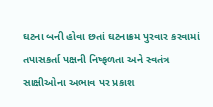ઘટના બની હોવા છતાં ઘટનાક્રમ પુરવાર કરવામાં તપાસકર્તા પક્ષની નિષ્ફળતા અને સ્વતંત્ર સાક્ષીઓના અભાવ પર પ્રકાશ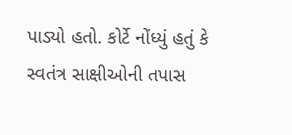પાડ્યો હતો. કોર્ટે નોંધ્યું હતું કે સ્વતંત્ર સાક્ષીઓની તપાસ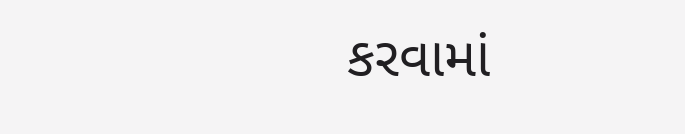કરવામાં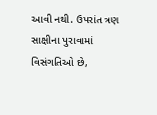આવી નથી. ઉપરાંત ત્રણ સાક્ષીના પુરાવામાં વિસંગતિઓ છે,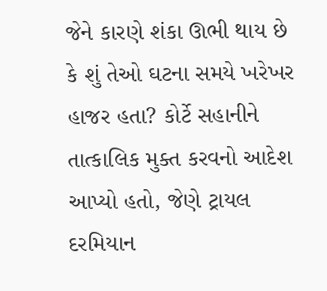જેને કારણે શંકા ઊભી થાય છે કે શું તેઓ ઘટના સમયે ખરેખર હાજર હતા? કોર્ટે સહાનીને તાત્કાલિક મુક્ત કરવનો આદેશ આપ્યો હતો, જેણે ટ્રાયલ દરમિયાન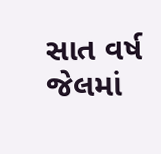સાત વર્ષ જેલમાં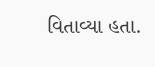વિતાવ્યા હતા.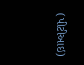(પીટીઆઇ)